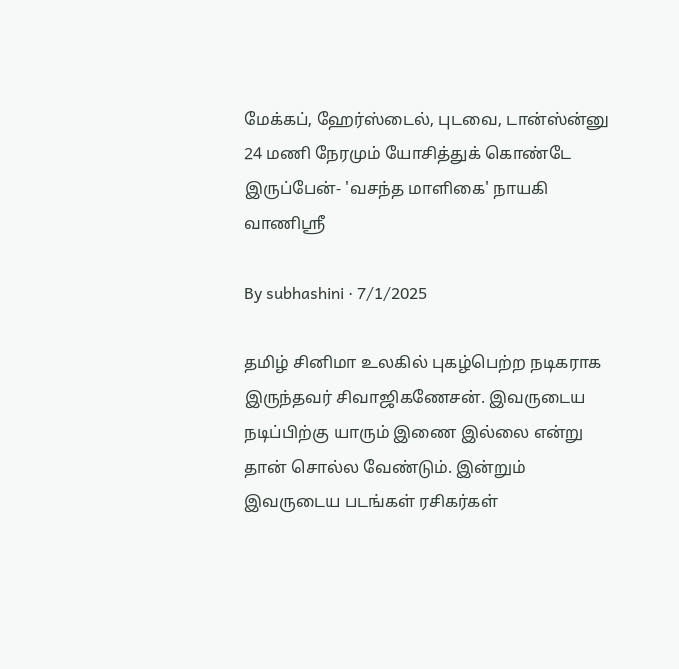மேக்கப், ஹேர்ஸ்டைல், புடவை, டான்ஸ்ன்னு 24 மணி நேரமும் யோசித்துக் கொண்டே இருப்பேன்- 'வசந்த மாளிகை' நாயகி வாணிஶ்ரீ

By subhashini · 7/1/2025

தமிழ் சினிமா உலகில் புகழ்பெற்ற நடிகராக இருந்தவர் சிவாஜிகணேசன். இவருடைய நடிப்பிற்கு யாரும் இணை இல்லை என்று தான் சொல்ல வேண்டும். இன்றும் இவருடைய படங்கள் ரசிகர்கள்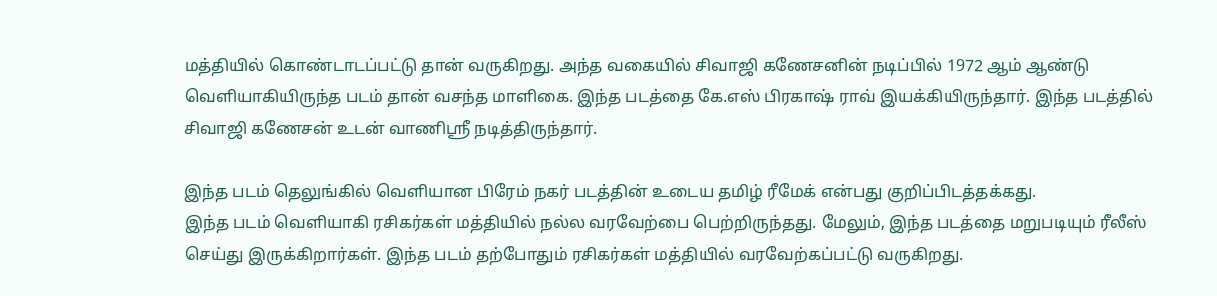மத்தியில் கொண்டாடப்பட்டு தான் வருகிறது. அந்த வகையில் சிவாஜி கணேசனின் நடிப்பில் 1972 ஆம் ஆண்டு வெளியாகியிருந்த படம் தான் வசந்த மாளிகை. இந்த படத்தை கே.எஸ் பிரகாஷ் ராவ் இயக்கியிருந்தார். இந்த படத்தில் சிவாஜி கணேசன் உடன் வாணிஸ்ரீ நடித்திருந்தார்.

இந்த படம் தெலுங்கில் வெளியான பிரேம் நகர் படத்தின் உடைய தமிழ் ரீமேக் என்பது குறிப்பிடத்தக்கது.
இந்த படம் வெளியாகி ரசிகர்கள் மத்தியில் நல்ல வரவேற்பை பெற்றிருந்தது. மேலும், இந்த படத்தை மறுபடியும் ரீலீஸ் செய்து இருக்கிறார்கள். இந்த படம் தற்போதும் ரசிகர்கள் மத்தியில் வரவேற்கப்பட்டு வருகிறது.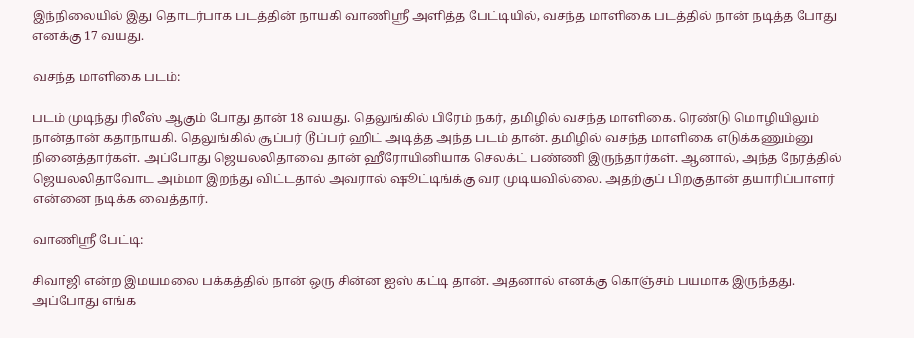இந்நிலையில் இது தொடர்பாக படத்தின் நாயகி வாணிஸ்ரீ அளித்த பேட்டியில், வசந்த மாளிகை படத்தில் நான் நடித்த போது எனக்கு 17 வயது.

வசந்த மாளிகை படம்:

படம் முடிந்து ரிலீஸ் ஆகும் போது தான் 18 வயது. தெலுங்கில் பிரேம் நகர், தமிழில் வசந்த மாளிகை. ரெண்டு மொழியிலும் நான்தான் கதாநாயகி. தெலுங்கில் சூப்பர் டூப்பர் ஹிட் அடித்த அந்த படம் தான். தமிழில் வசந்த மாளிகை எடுக்கணும்னு நினைத்தார்கள். அப்போது ஜெயலலிதாவை தான் ஹீரோயினியாக செலக்ட் பண்ணி இருந்தார்கள். ஆனால், அந்த நேரத்தில் ஜெயலலிதாவோட அம்மா இறந்து விட்டதால் அவரால் ஷூட்டிங்க்கு வர முடியவில்லை. அதற்குப் பிறகுதான் தயாரிப்பாளர் என்னை நடிக்க வைத்தார்.

வாணிஸ்ரீ பேட்டி:

சிவாஜி என்ற இமயமலை பக்கத்தில் நான் ஒரு சின்ன ஐஸ் கட்டி தான். அதனால் எனக்கு கொஞ்சம் பயமாக இருந்தது. அப்போது எங்க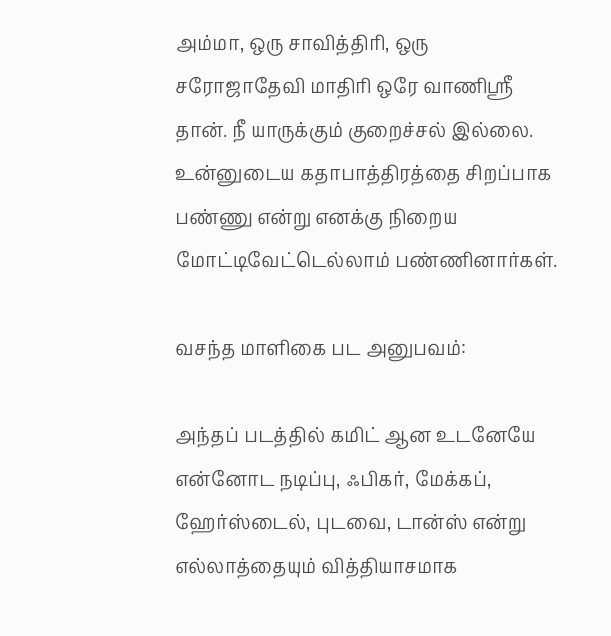அம்மா, ஒரு சாவித்திரி, ஒரு சரோஜாதேவி மாதிரி ஒரே வாணிஸ்ரீ தான். நீ யாருக்கும் குறைச்சல் இல்லை. உன்னுடைய கதாபாத்திரத்தை சிறப்பாக பண்ணு என்று எனக்கு நிறைய மோட்டிவேட்டெல்லாம் பண்ணினார்கள்.

வசந்த மாளிகை பட அனுபவம்:

அந்தப் படத்தில் கமிட் ஆன உடனேயே என்னோட நடிப்பு, ஃபிகர், மேக்கப், ஹேர்ஸ்டைல், புடவை, டான்ஸ் என்று எல்லாத்தையும் வித்தியாசமாக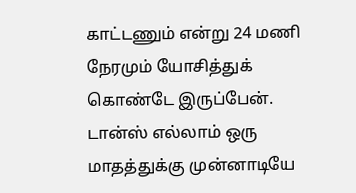காட்டணும் என்று 24 மணி நேரமும் யோசித்துக் கொண்டே இருப்பேன்.
டான்ஸ் எல்லாம் ஒரு மாதத்துக்கு முன்னாடியே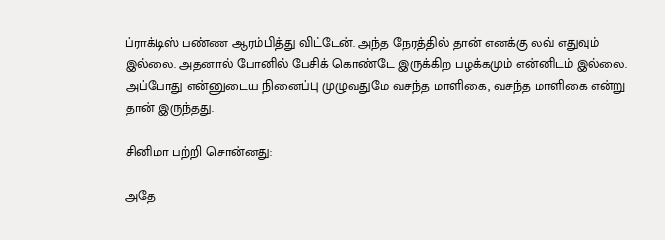ப்ராக்டிஸ் பண்ண ஆரம்பித்து விட்டேன். அந்த நேரத்தில் தான் எனக்கு லவ் எதுவும் இல்லை. அதனால் போனில் பேசிக் கொண்டே இருக்கிற பழக்கமும் என்னிடம் இல்லை. அப்போது என்னுடைய நினைப்பு முழுவதுமே வசந்த மாளிகை, வசந்த மாளிகை என்று தான் இருந்தது.

சினிமா பற்றி சொன்னது:

அதே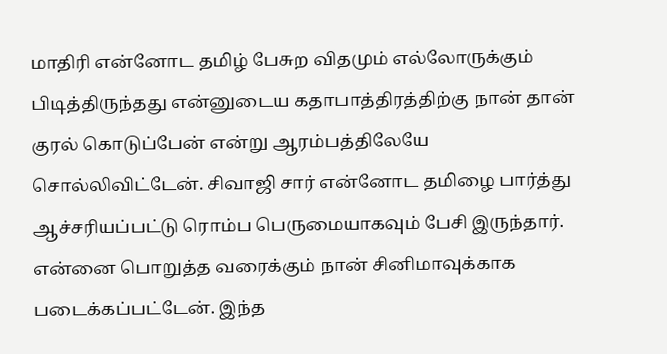மாதிரி என்னோட தமிழ் பேசுற விதமும் எல்லோருக்கும் பிடித்திருந்தது என்னுடைய கதாபாத்திரத்திற்கு நான் தான் குரல் கொடுப்பேன் என்று ஆரம்பத்திலேயே சொல்லிவிட்டேன். சிவாஜி சார் என்னோட தமிழை பார்த்து ஆச்சரியப்பட்டு ரொம்ப பெருமையாகவும் பேசி இருந்தார். என்னை பொறுத்த வரைக்கும் நான் சினிமாவுக்காக படைக்கப்பட்டேன். இந்த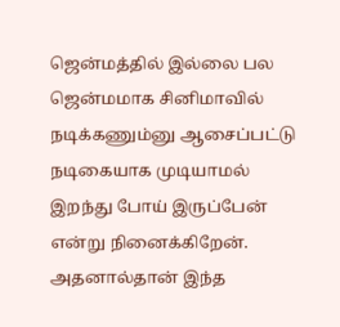ஜென்மத்தில் இல்லை பல ஜென்மமாக சினிமாவில் நடிக்கணும்னு ஆசைப்பட்டு நடிகையாக முடியாமல் இறந்து போய் இருப்பேன் என்று நினைக்கிறேன். அதனால்தான் இந்த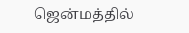ஜென்மத்தில்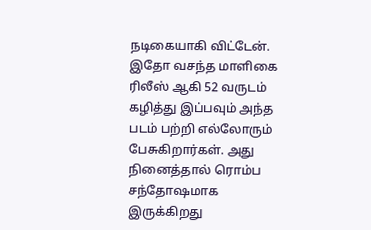நடிகையாகி விட்டேன். இதோ வசந்த மாளிகை ரிலீஸ் ஆகி 52 வருடம் கழித்து இப்பவும் அந்த படம் பற்றி எல்லோரும் பேசுகிறார்கள். அது நினைத்தால் ரொம்ப சந்தோஷமாக இருக்கிறது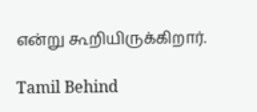என்று கூறியிருக்கிறார்.

Tamil Behind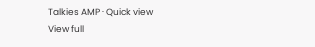Talkies AMP · Quick view
View full